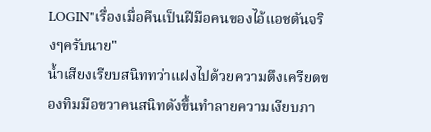LOGIN"เรื่องเมื่อคืนเป็นฝีมือคนของไอ้แอชตันจริงๆครับนาย"
น้ำเสียงเรียบสนิททว่าแฝงไปด้วยความตึงเครียดของทิมมือขวาคนสนิทดังขึ้นทำลายความเงียบภา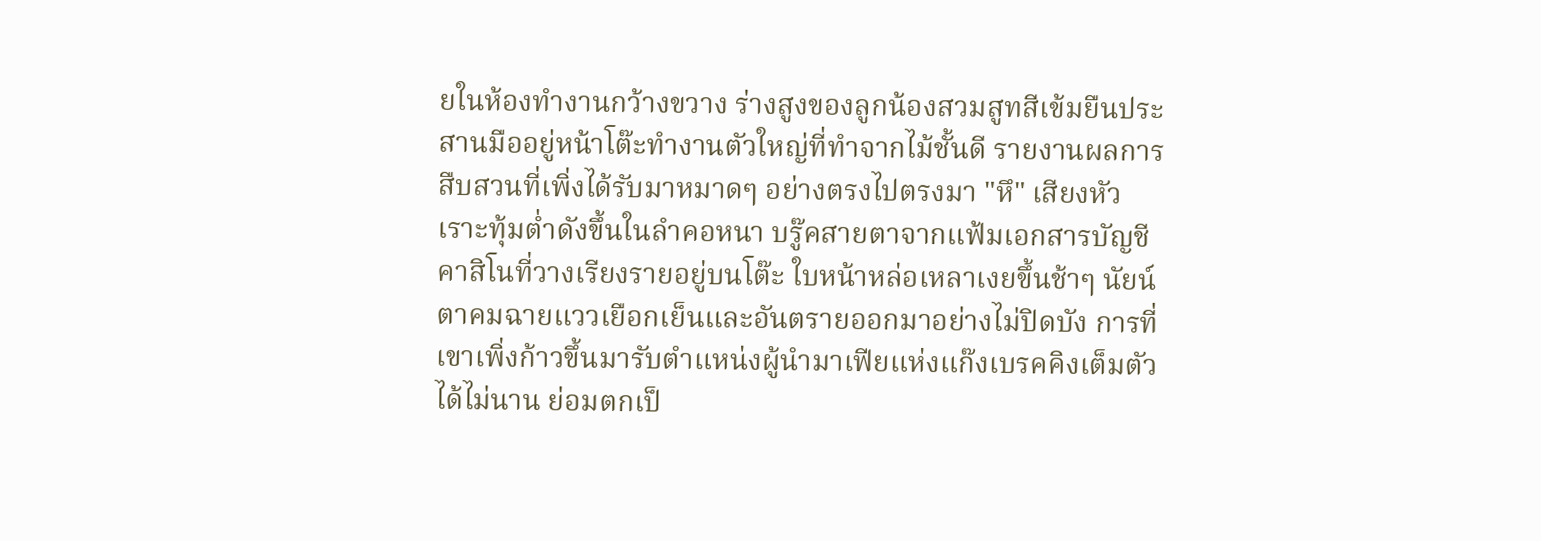ยในห้องทำงานกว้างขวาง ร่างสูงของลูกน้องสวมสูทสีเข้มยืนประสานมืออยู่หน้าโต๊ะทำงานตัวใหญ่ที่ทำจากไม้ชั้นดี รายงานผลการสืบสวนที่เพิ่งได้รับมาหมาดๆ อย่างตรงไปตรงมา "หึ" เสียงหัวเราะทุ้มต่ำดังขึ้นในลำคอหนา บรู๊คสายตาจากแฟ้มเอกสารบัญชีคาสิโนที่วางเรียงรายอยู่บนโต๊ะ ใบหน้าหล่อเหลาเงยขึ้นช้าๆ นัยน์ตาคมฉายแววเยือกเย็นและอันตรายออกมาอย่างไม่ปิดบัง การที่เขาเพิ่งก้าวขึ้นมารับตำแหน่งผู้นำมาเฟียแห่งแก๊งเบรคคิงเต็มตัวได้ไม่นาน ย่อมตกเป็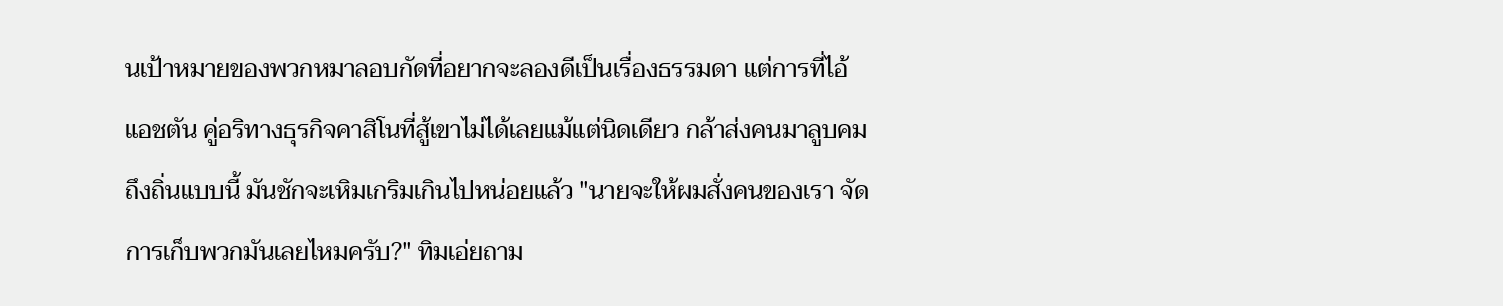นเป้าหมายของพวกหมาลอบกัดที่อยากจะลองดีเป็นเรื่องธรรมดา แต่การที่ไอ้แอชตัน คู่อริทางธุรกิจคาสิโนที่สู้เขาไม่ได้เลยแม้แต่นิดเดียว กล้าส่งคนมาลูบคมถึงถิ่นแบบนี้ มันชักจะเหิมเกริมเกินไปหน่อยแล้ว "นายจะให้ผมสั่งคนของเรา จัดการเก็บพวกมันเลยไหมครับ?" ทิมเอ่ยถาม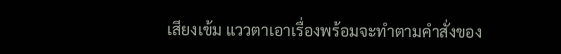เสียงเข้ม แววตาเอาเรื่องพร้อมจะทำตามคำสั่งของ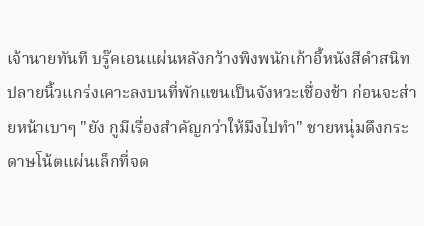เจ้านายทันที บรู๊คเอนแผ่นหลังกว้างพิงพนักเก้าอี้หนังสีดำสนิท ปลายนิ้วแกร่งเคาะลงบนที่พักแขนเป็นจังหวะเชื่องช้า ก่อนจะส่ายหน้าเบาๆ "ยัง กูมีเรื่องสำคัญกว่าให้มึงไปทำ" ชายหนุ่มดึงกระดาษโน้ตแผ่นเล็กที่จด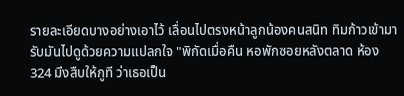รายละเอียดบางอย่างเอาไว้ เลื่อนไปตรงหน้าลูกน้องคนสนิท ทิมก้าวเข้ามารับมันไปดูด้วยความแปลกใจ "พิกัดเมื่อคืน หอพักซอยหลังตลาด ห้อง 324 มึงสืบให้กูที ว่าเธอเป็น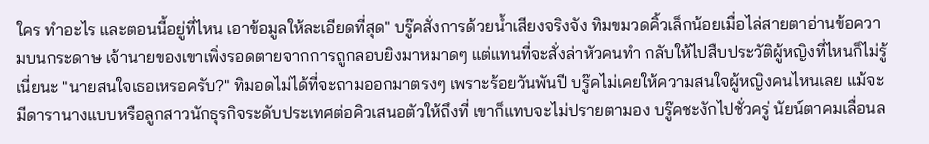ใคร ทำอะไร และตอนนี้อยู่ที่ไหน เอาข้อมูลให้ละเอียดที่สุด" บรู๊คสั่งการด้วยน้ำเสียงจริงจัง ทิมขมวดคิ้วเล็กน้อยเมื่อไล่สายตาอ่านข้อความบนกระดาษ เจ้านายของเขาเพิ่งรอดตายจากการถูกลอบยิงมาหมาดๆ แต่แทนที่จะสั่งล่าหัวคนทำ กลับให้ไปสืบประวัติผู้หญิงที่ไหนก็ไม่รู้เนี่ยนะ "นายสนใจเธอเหรอครับ?" ทิมอดไม่ได้ที่จะถามออกมาตรงๆ เพราะร้อยวันพันปี บรู๊คไม่เคยให้ความสนใจผู้หญิงคนไหนเลย แม้จะมีดารานางแบบหรือลูกสาวนักธุรกิจระดับประเทศต่อคิวเสนอตัวให้ถึงที่ เขาก็แทบจะไม่ปรายตามอง บรู๊คชะงักไปชั่วครู่ นัยน์ตาคมเลื่อนล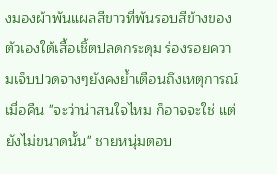งมองผ้าพันแผลสีขาวที่พันรอบสีข้างของตัวเองใต้เสื้อเชิ้ตปลดกระดุม ร่องรอยความเจ็บปวดจางๆยังคงย้ำเตือนถึงเหตุการณ์เมื่อคืน "จะว่าน่าสนใจไหม ก็อาจจะใช่ แต่ยังไม่ขนาดนั้น" ชายหนุ่มตอบ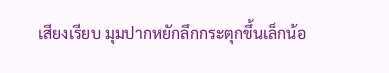เสียงเรียบ มุมปากหยักลึกกระตุกขึ้นเล็กน้อ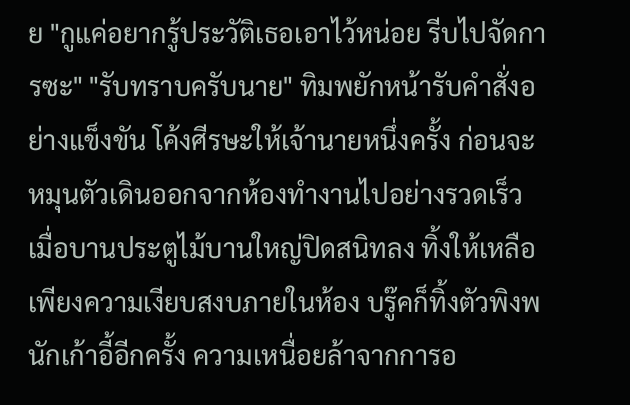ย "กูแค่อยากรู้ประวัติเธอเอาไว้หน่อย รีบไปจัดการซะ" "รับทราบครับนาย" ทิมพยักหน้ารับคำสั่งอย่างแข็งขัน โค้งศีรษะให้เจ้านายหนึ่งครั้ง ก่อนจะหมุนตัวเดินออกจากห้องทำงานไปอย่างรวดเร็ว เมื่อบานประตูไม้บานใหญ่ปิดสนิทลง ทิ้งให้เหลือเพียงความเงียบสงบภายในห้อง บรู๊คก็ทิ้งตัวพิงพนักเก้าอี้อีกครั้ง ความเหนื่อยล้าจากการอ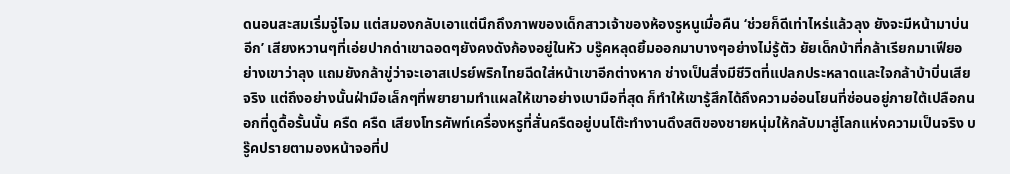ดนอนสะสมเริ่มจู่โจม แต่สมองกลับเอาแต่นึกถึงภาพของเด็กสาวเจ้าของห้องรูหนูเมื่อคืน ‘ช่วยก็ดีเท่าไหร่แล้วลุง ยังจะมีหน้ามาบ่นอีก’ เสียงหวานๆที่เอ่ยปากด่าเขาฉอดๆยังคงดังก้องอยู่ในหัว บรู๊คหลุดยิ้มออกมาบางๆอย่างไม่รู้ตัว ยัยเด็กบ้าที่กล้าเรียกมาเฟียอย่างเขาว่าลุง แถมยังกล้าขู่ว่าจะเอาสเปรย์พริกไทยฉีดใส่หน้าเขาอีกต่างหาก ช่างเป็นสิ่งมีชีวิตที่แปลกประหลาดและใจกล้าบ้าบิ่นเสียจริง แต่ถึงอย่างนั้นฝ่ามือเล็กๆที่พยายามทำแผลให้เขาอย่างเบามือที่สุด ก็ทำให้เขารู้สึกได้ถึงความอ่อนโยนที่ซ่อนอยู่ภายใต้เปลือกนอกที่ดูดื้อรั้นนั้น ครืด ครืด เสียงโทรศัพท์เครื่องหรูที่สั่นครืดอยู่บนโต๊ะทำงานดึงสติของชายหนุ่มให้กลับมาสู่โลกแห่งความเป็นจริง บรู๊คปรายตามองหน้าจอที่ป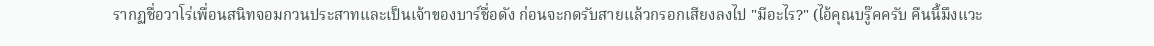รากฏชื่อวาโร่เพื่อนสนิทจอมกวนประสาทและเป็นเจ้าของบาร์ชื่อดัง ก่อนจะกดรับสายแล้วกรอกเสียงลงไป "มีอะไร?" (ไอ้คุณบรู๊คครับ คืนนี้มึงแวะ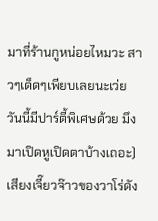มาที่ร้านกูหน่อยไหมวะ สาวๆเด็ดๆเพียบเลยนะเว่ย วันนี้มีปาร์ตี้พิเศษด้วย มึงมาเปิดหูเปิดตาบ้างเถอะ) เสียงเจี๊ยวจ๊าวของวาโร่ดัง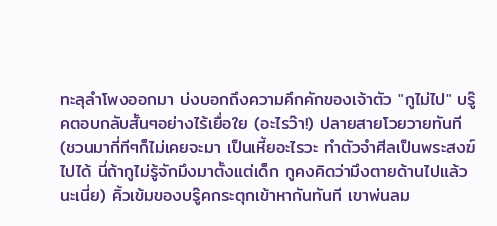ทะลุลำโพงออกมา บ่งบอกถึงความคึกคักของเจ้าตัว "กูไม่ไป" บรู๊คตอบกลับสั้นๆอย่างไร้เยื่อใย (อะไรว๊า!) ปลายสายโวยวายทันที (ชวนมากี่ทีๆก็ไม่เคยจะมา เป็นเหี้ยอะไรวะ ทำตัวจำศีลเป็นพระสงฆ์ไปได้ นี่ถ้ากูไม่รู้จักมึงมาตั้งแต่เด็ก กูคงคิดว่ามึงตายด้านไปแล้วนะเนี่ย) คิ้วเข้มของบรู๊คกระตุกเข้าหากันทันที เขาพ่นลม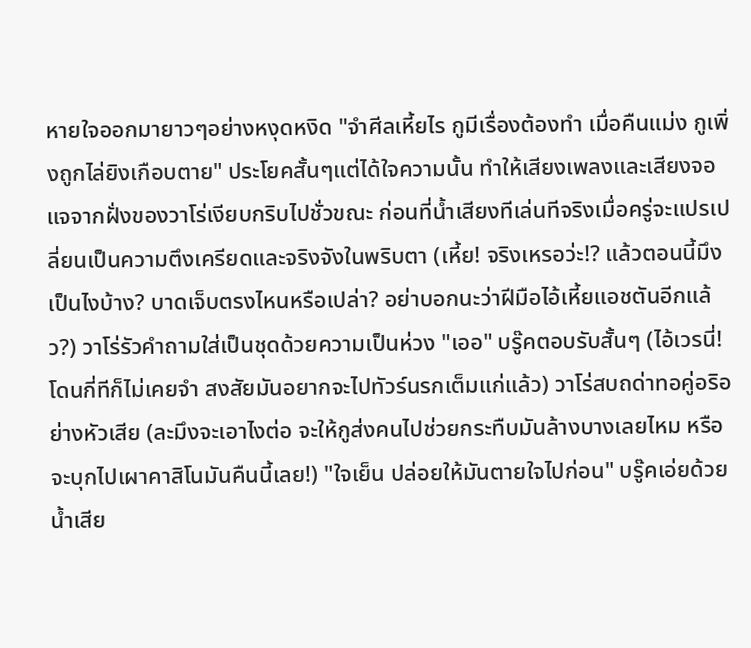หายใจออกมายาวๆอย่างหงุดหงิด "จำศีลเหี้ยไร กูมีเรื่องต้องทำ เมื่อคืนแม่ง กูเพิ่งถูกไล่ยิงเกือบตาย" ประโยคสั้นๆแต่ได้ใจความนั้น ทำให้เสียงเพลงและเสียงจอแจจากฝั่งของวาโร่เงียบกริบไปชั่วขณะ ก่อนที่น้ำเสียงทีเล่นทีจริงเมื่อครู่จะแปรเปลี่ยนเป็นความตึงเครียดและจริงจังในพริบตา (เหี้ย! จริงเหรอว่ะ!? แล้วตอนนี้มึงเป็นไงบ้าง? บาดเจ็บตรงไหนหรือเปล่า? อย่าบอกนะว่าฝีมือไอ้เหี้ยแอชตันอีกแล้ว?) วาโร่รัวคำถามใส่เป็นชุดด้วยความเป็นห่วง "เออ" บรู๊คตอบรับสั้นๆ (ไอ้เวรนี่! โดนกี่ทีก็ไม่เคยจำ สงสัยมันอยากจะไปทัวร์นรกเต็มแก่แล้ว) วาโร่สบถด่าทอคู่อริอย่างหัวเสีย (ละมึงจะเอาไงต่อ จะให้กูส่งคนไปช่วยกระทืบมันล้างบางเลยไหม หรือจะบุกไปเผาคาสิโนมันคืนนี้เลย!) "ใจเย็น ปล่อยให้มันตายใจไปก่อน" บรู๊คเอ่ยด้วยน้ำเสีย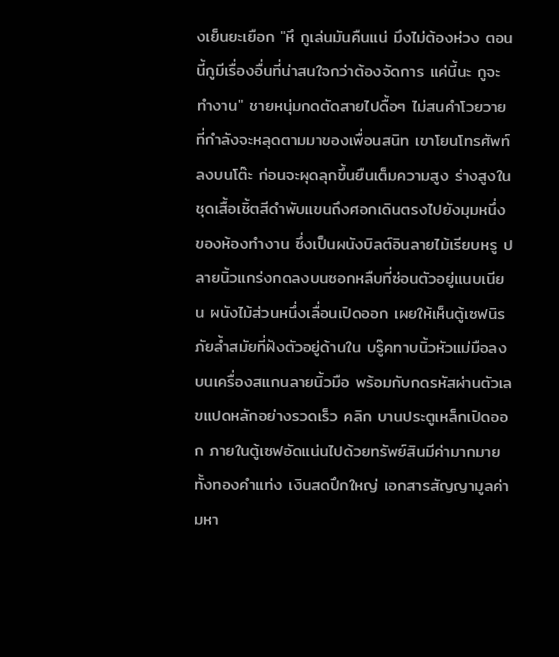งเย็นยะเยือก "หึ กูเล่นมันคืนแน่ มึงไม่ต้องห่วง ตอนนี้กูมีเรื่องอื่นที่น่าสนใจกว่าต้องจัดการ แค่นี้นะ กูจะทำงาน" ชายหนุ่มกดตัดสายไปดื้อๆ ไม่สนคำโวยวายที่กำลังจะหลุดตามมาของเพื่อนสนิท เขาโยนโทรศัพท์ลงบนโต๊ะ ก่อนจะผุดลุกขึ้นยืนเต็มความสูง ร่างสูงในชุดเสื้อเชิ้ตสีดำพับแขนถึงศอกเดินตรงไปยังมุมหนึ่งของห้องทำงาน ซึ่งเป็นผนังบิลต์อินลายไม้เรียบหรู ปลายนิ้วแกร่งกดลงบนซอกหลืบที่ซ่อนตัวอยู่แนบเนียน ผนังไม้ส่วนหนึ่งเลื่อนเปิดออก เผยให้เห็นตู้เซฟนิรภัยล้ำสมัยที่ฝังตัวอยู่ด้านใน บรู๊คทาบนิ้วหัวแม่มือลงบนเครื่องสแกนลายนิ้วมือ พร้อมกับกดรหัสผ่านตัวเลขแปดหลักอย่างรวดเร็ว คลิก บานประตูเหล็กเปิดออก ภายในตู้เซฟอัดแน่นไปด้วยทรัพย์สินมีค่ามากมาย ทั้งทองคำแท่ง เงินสดปึกใหญ่ เอกสารสัญญามูลค่ามหา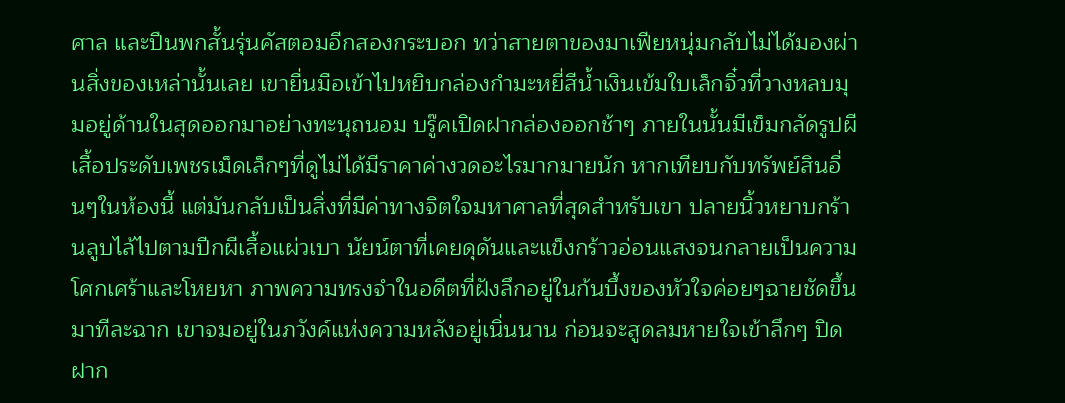ศาล และปืนพกสั้นรุ่นคัสตอมอีกสองกระบอก ทว่าสายตาของมาเฟียหนุ่มกลับไม่ได้มองผ่านสิ่งของเหล่านั้นเลย เขายื่นมือเข้าไปหยิบกล่องกำมะหยี่สีน้ำเงินเข้มใบเล็กจิ๋วที่วางหลบมุมอยู่ด้านในสุดออกมาอย่างทะนุถนอม บรู๊คเปิดฝากล่องออกช้าๆ ภายในนั้นมีเข็มกลัดรูปผีเสื้อประดับเพชรเม็ดเล็กๆที่ดูไม่ได้มีราคาค่างวดอะไรมากมายนัก หากเทียบกับทรัพย์สินอื่นๆในห้องนี้ แต่มันกลับเป็นสิ่งที่มีค่าทางจิตใจมหาศาลที่สุดสำหรับเขา ปลายนิ้วหยาบกร้านลูบไล้ไปตามปีกผีเสื้อแผ่วเบา นัยน์ตาที่เคยดุดันและแข็งกร้าวอ่อนแสงจนกลายเป็นความโศกเศร้าและโหยหา ภาพความทรงจำในอดีตที่ฝังลึกอยู่ในก้นบึ้งของหัวใจค่อยๆฉายชัดขึ้นมาทีละฉาก เขาจมอยู่ในภวังค์แห่งความหลังอยู่เนิ่นนาน ก่อนจะสูดลมหายใจเข้าลึกๆ ปิดฝาก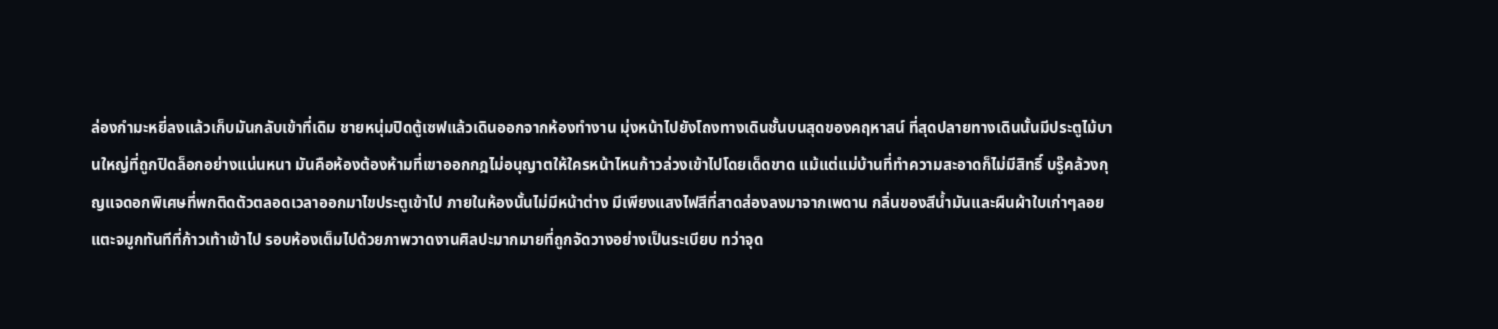ล่องกำมะหยี่ลงแล้วเก็บมันกลับเข้าที่เดิม ชายหนุ่มปิดตู้เซฟแล้วเดินออกจากห้องทำงาน มุ่งหน้าไปยังโถงทางเดินชั้นบนสุดของคฤหาสน์ ที่สุดปลายทางเดินนั้นมีประตูไม้บานใหญ่ที่ถูกปิดล็อกอย่างแน่นหนา มันคือห้องต้องห้ามที่เขาออกกฎไม่อนุญาตให้ใครหน้าไหนก้าวล่วงเข้าไปโดยเด็ดขาด แม้แต่แม่บ้านที่ทำความสะอาดก็ไม่มีสิทธิ์ บรู๊คล้วงกุญแจดอกพิเศษที่พกติดตัวตลอดเวลาออกมาไขประตูเข้าไป ภายในห้องนั้นไม่มีหน้าต่าง มีเพียงแสงไฟสีที่สาดส่องลงมาจากเพดาน กลิ่นของสีน้ำมันและผืนผ้าใบเก่าๆลอยแตะจมูกทันทีที่ก้าวเท้าเข้าไป รอบห้องเต็มไปด้วยภาพวาดงานศิลปะมากมายที่ถูกจัดวางอย่างเป็นระเบียบ ทว่าจุด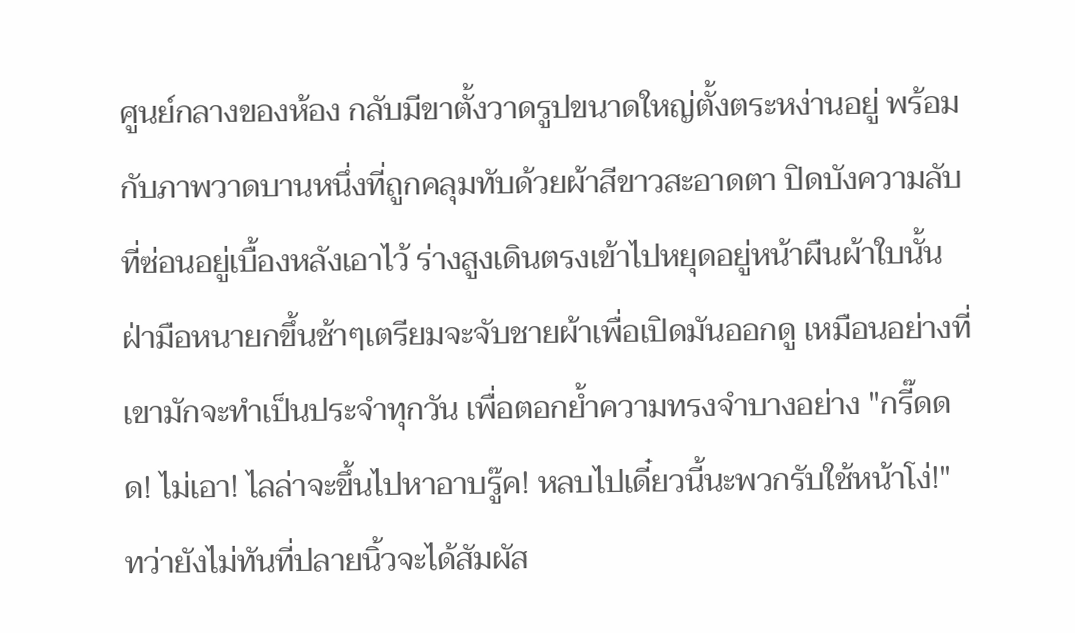ศูนย์กลางของห้อง กลับมีขาตั้งวาดรูปขนาดใหญ่ตั้งตระหง่านอยู่ พร้อมกับภาพวาดบานหนึ่งที่ถูกคลุมทับด้วยผ้าสีขาวสะอาดตา ปิดบังความลับที่ซ่อนอยู่เบื้องหลังเอาไว้ ร่างสูงเดินตรงเข้าไปหยุดอยู่หน้าผืนผ้าใบนั้น ฝ่ามือหนายกขึ้นช้าๆเตรียมจะจับชายผ้าเพื่อเปิดมันออกดู เหมือนอย่างที่เขามักจะทำเป็นประจำทุกวัน เพื่อตอกย้ำความทรงจำบางอย่าง "กรี๊ดดด! ไม่เอา! ไลล่าจะขึ้นไปหาอาบรู๊ค! หลบไปเดี๋ยวนี้นะพวกรับใช้หน้าโง่!" ทว่ายังไม่ทันที่ปลายนิ้วจะได้สัมผัส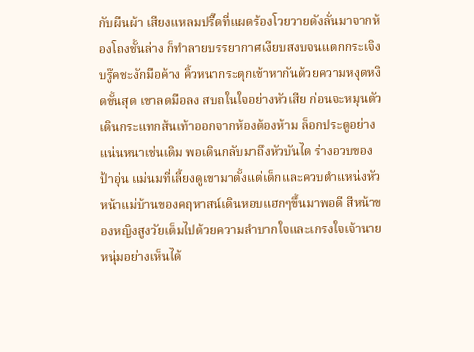กับผืนผ้า เสียงแหลมปรี๊ดที่แผดร้องโวยวายดังลั่นมาจากห้องโถงชั้นล่าง ก็ทำลายบรรยากาศเงียบสงบจนแตกกระเจิง บรู๊คชะงักมือค้าง คิ้วหนากระตุกเข้าหากันด้วยความหงุดหงิดขั้นสุด เขาลดมือลง สบถในใจอย่างหัวเสีย ก่อนจะหมุนตัวเดินกระแทกส้นเท้าออกจากห้องต้องห้าม ล็อกประตูอย่างแน่นหนาเช่นเดิม พอเดินกลับมาถึงหัวบันได ร่างอวบของป้าอุ่น แม่นมที่เลี้ยงดูเขามาตั้งแต่เด็กและควบตำแหน่งหัวหน้าแม่บ้านของคฤหาสน์เดินหอบแฮกๆขึ้นมาพอดี สีหน้าของหญิงสูงวัยเต็มไปด้วยความลำบากใจและเกรงใจเจ้านายหนุ่มอย่างเห็นได้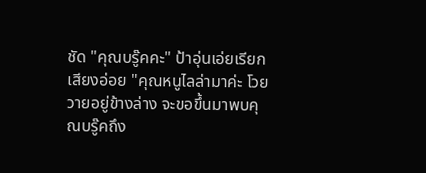ชัด "คุณบรู๊คคะ" ป้าอุ่นเอ่ยเรียกเสียงอ่อย "คุณหนูไลล่ามาค่ะ โวยวายอยู่ข้างล่าง จะขอขึ้นมาพบคุณบรู๊คถึง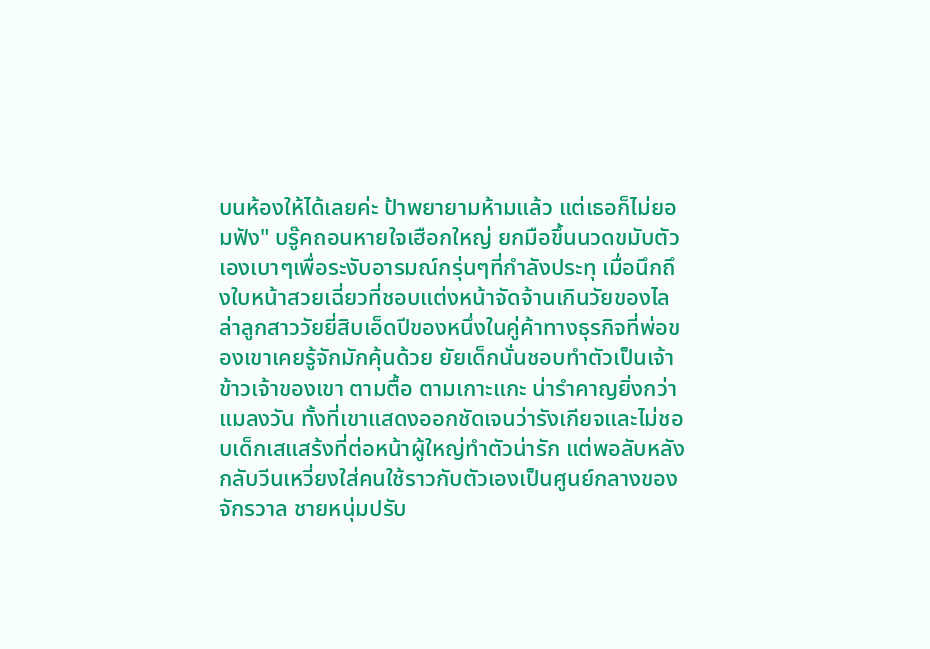บนห้องให้ได้เลยค่ะ ป้าพยายามห้ามแล้ว แต่เธอก็ไม่ยอมฟัง" บรู๊คถอนหายใจเฮือกใหญ่ ยกมือขึ้นนวดขมับตัวเองเบาๆเพื่อระงับอารมณ์กรุ่นๆที่กำลังประทุ เมื่อนึกถึงใบหน้าสวยเฉี่ยวที่ชอบแต่งหน้าจัดจ้านเกินวัยของไลล่าลูกสาววัยยี่สิบเอ็ดปีของหนึ่งในคู่ค้าทางธุรกิจที่พ่อของเขาเคยรู้จักมักคุ้นด้วย ยัยเด็กนั่นชอบทำตัวเป็นเจ้าข้าวเจ้าของเขา ตามตื้อ ตามเกาะแกะ น่ารำคาญยิ่งกว่าแมลงวัน ทั้งที่เขาแสดงออกชัดเจนว่ารังเกียจและไม่ชอบเด็กเสแสร้งที่ต่อหน้าผู้ใหญ่ทำตัวน่ารัก แต่พอลับหลังกลับวีนเหวี่ยงใส่คนใช้ราวกับตัวเองเป็นศูนย์กลางของจักรวาล ชายหนุ่มปรับ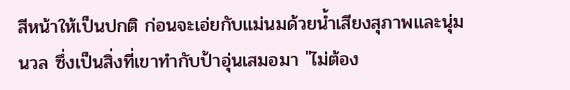สีหน้าให้เป็นปกติ ก่อนจะเอ่ยกับแม่นมด้วยน้ำเสียงสุภาพและนุ่มนวล ซึ่งเป็นสิ่งที่เขาทำกับป้าอุ่นเสมอมา "ไม่ต้อง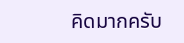คิดมากครับ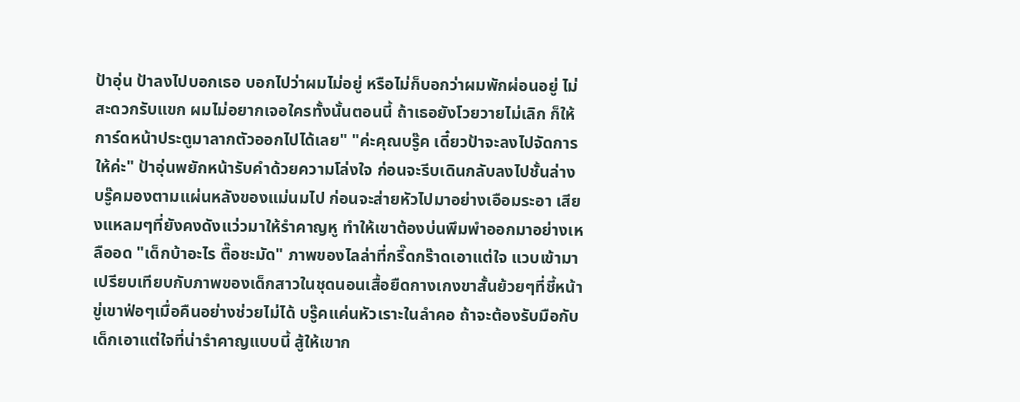ป้าอุ่น ป้าลงไปบอกเธอ บอกไปว่าผมไม่อยู่ หรือไม่ก็บอกว่าผมพักผ่อนอยู่ ไม่สะดวกรับแขก ผมไม่อยากเจอใครทั้งนั้นตอนนี้ ถ้าเธอยังโวยวายไม่เลิก ก็ให้การ์ดหน้าประตูมาลากตัวออกไปได้เลย" "ค่ะคุณบรู๊ค เดี๋ยวป้าจะลงไปจัดการให้ค่ะ" ป้าอุ่นพยักหน้ารับคำด้วยความโล่งใจ ก่อนจะรีบเดินกลับลงไปชั้นล่าง บรู๊คมองตามแผ่นหลังของแม่นมไป ก่อนจะส่ายหัวไปมาอย่างเอือมระอา เสียงแหลมๆที่ยังคงดังแว่วมาให้รำคาญหู ทำให้เขาต้องบ่นพึมพำออกมาอย่างเหลืออด "เด็กบ้าอะไร ตื๊อชะมัด" ภาพของไลล่าที่กรี๊ดกร๊าดเอาแต่ใจ แวบเข้ามาเปรียบเทียบกับภาพของเด็กสาวในชุดนอนเสื้อยืดกางเกงขาสั้นย้วยๆที่ชี้หน้าขู่เขาฟ่อๆเมื่อคืนอย่างช่วยไม่ได้ บรู๊คแค่นหัวเราะในลำคอ ถ้าจะต้องรับมือกับเด็กเอาแต่ใจที่น่ารำคาญแบบนี้ สู้ให้เขาก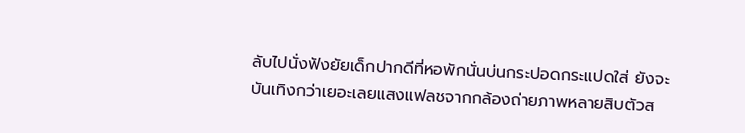ลับไปนั่งฟังยัยเด็กปากดีที่หอพักนั่นบ่นกระปอดกระแปดใส่ ยังจะบันเทิงกว่าเยอะเลยแสงแฟลชจากกล้องถ่ายภาพหลายสิบตัวส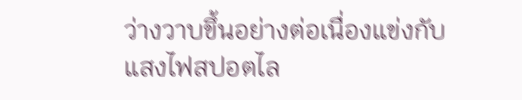ว่างวาบขึ้นอย่างต่อเนื่องแข่งกับแสงไฟสปอตไล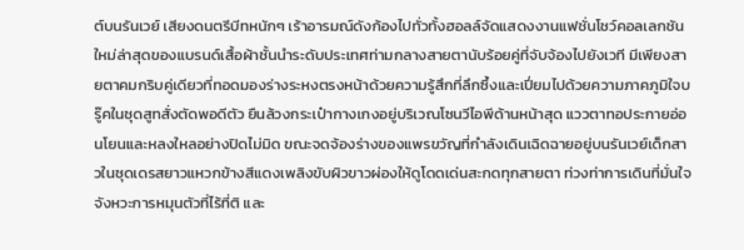ต์บนรันเวย์ เสียงดนตรีบีทหนักๆ เร้าอารมณ์ดังก้องไปทั่วทั้งฮอลล์จัดแสดงงานแฟชั่นโชว์คอลเลกชันใหม่ล่าสุดของแบรนด์เสื้อผ้าชั้นนำระดับประเทศท่ามกลางสายตานับร้อยคู่ที่จับจ้องไปยังเวที มีเพียงสายตาคมกริบคู่เดียวที่ทอดมองร่างระหงตรงหน้าด้วยความรู้สึกที่ลึกซึ้งและเปี่ยมไปด้วยความภาคภูมิใจบรู๊คในชุดสูทสั่งตัดพอดีตัว ยืนล้วงกระเป๋ากางเกงอยู่บริเวณโซนวีไอพีด้านหน้าสุด แววตาทอประกายอ่อนโยนและหลงใหลอย่างปิดไม่มิด ขณะจดจ้องร่างของแพรขวัญที่กำลังเดินเฉิดฉายอยู่บนรันเวย์เด็กสาวในชุดเดรสยาวแหวกข้างสีแดงเพลิงขับผิวขาวผ่องให้ดูโดดเด่นสะกดทุกสายตา ท่วงท่าการเดินที่มั่นใจ จังหวะการหมุนตัวที่ไร้ที่ติ และ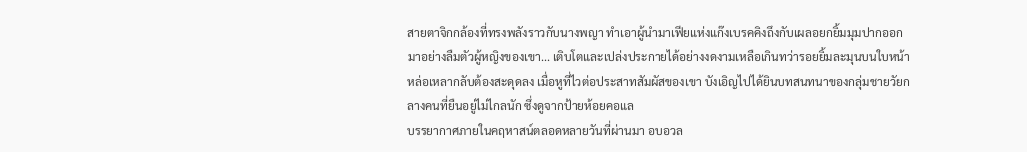สายตาจิกกล้องที่ทรงพลังราวกับนางพญา ทำเอาผู้นำมาเฟียแห่งแก๊งเบรคคิงถึงกับเผลอยกยิ้มมุมปากออกมาอย่างลืมตัวผู้หญิงของเขา... เติบโตและเปล่งประกายได้อย่างงดงามเหลือเกินทว่ารอยยิ้มละมุนบนใบหน้าหล่อเหลากลับต้องสะดุดลง เมื่อหูที่ไวต่อประสาทสัมผัสของเขา บังเอิญไปได้ยินบทสนทนาของกลุ่มชายวัยกลางคนที่ยืนอยู่ไม่ไกลนัก ซึ่งดูจากป้ายห้อยคอแล
บรรยากาศภายในคฤหาสน์ตลอดหลายวันที่ผ่านมา อบอวล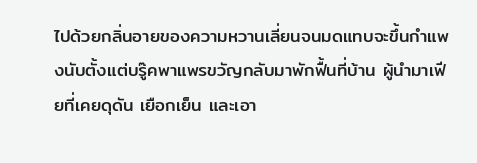ไปด้วยกลิ่นอายของความหวานเลี่ยนจนมดแทบจะขึ้นกำแพงนับตั้งแต่บรู๊คพาแพรขวัญกลับมาพักฟื้นที่บ้าน ผู้นำมาเฟียที่เคยดุดัน เยือกเย็น และเอา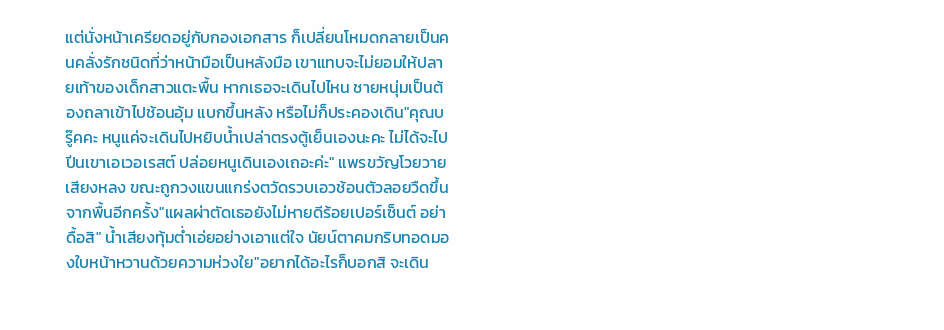แต่นั่งหน้าเครียดอยู่กับกองเอกสาร ก็เปลี่ยนโหมดกลายเป็นคนคลั่งรักชนิดที่ว่าหน้ามือเป็นหลังมือ เขาแทบจะไม่ยอมให้ปลายเท้าของเด็กสาวแตะพื้น หากเธอจะเดินไปไหน ชายหนุ่มเป็นต้องถลาเข้าไปช้อนอุ้ม แบกขึ้นหลัง หรือไม่ก็ประคองเดิน"คุณบรู๊คคะ หนูแค่จะเดินไปหยิบน้ำเปล่าตรงตู้เย็นเองนะคะ ไม่ได้จะไปปีนเขาเอเวอเรสต์ ปล่อยหนูเดินเองเถอะค่ะ" แพรขวัญโวยวายเสียงหลง ขณะถูกวงแขนแกร่งตวัดรวบเอวช้อนตัวลอยวืดขึ้นจากพื้นอีกครั้ง"แผลผ่าตัดเธอยังไม่หายดีร้อยเปอร์เซ็นต์ อย่าดื้อสิ" น้ำเสียงทุ้มต่ำเอ่ยอย่างเอาแต่ใจ นัยน์ตาคมกริบทอดมองใบหน้าหวานด้วยความห่วงใย"อยากได้อะไรก็บอกสิ จะเดิน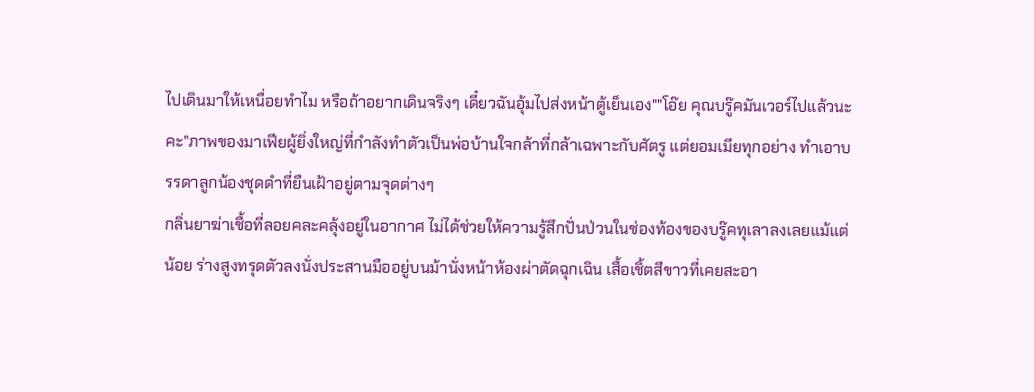ไปเดินมาให้เหนื่อยทำไม หรือถ้าอยากเดินจริงๆ เดี๋ยวฉันอุ้มไปส่งหน้าตู้เย็นเอง""โอ๊ย คุณบรู๊คมันเวอร์ไปแล้วนะคะ"ภาพของมาเฟียผู้ยิ่งใหญ่ที่กำลังทำตัวเป็นพ่อบ้านใจกล้าที่กล้าเฉพาะกับศัตรู แต่ยอมเมียทุกอย่าง ทำเอาบรรดาลูกน้องชุดดำที่ยืนเฝ้าอยู่ตามจุดต่างๆ
กลิ่นยาฆ่าเชื้อที่ลอยคละคลุ้งอยู่ในอากาศ ไม่ได้ช่วยให้ความรู้สึกปั่นป่วนในช่องท้องของบรู๊คทุเลาลงเลยแม้แต่น้อย ร่างสูงทรุดตัวลงนั่งประสานมืออยู่บนม้านั่งหน้าห้องผ่าตัดฉุกเฉิน เสื้อเชิ้ตสีขาวที่เคยสะอา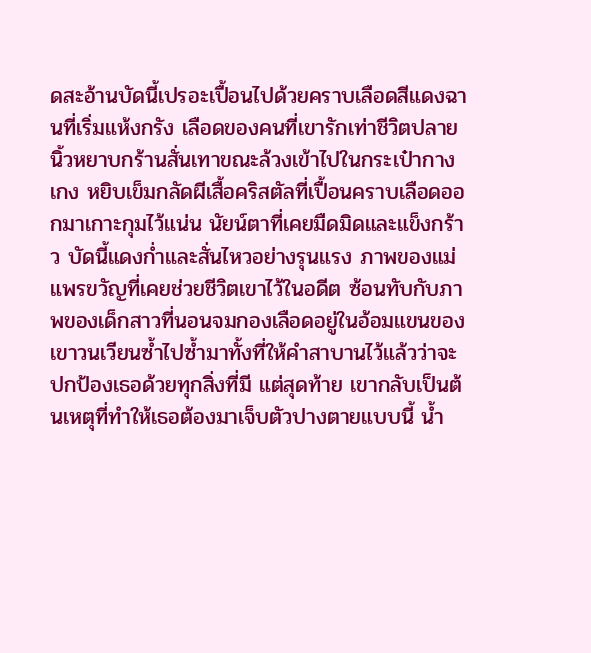ดสะอ้านบัดนี้เปรอะเปื้อนไปด้วยคราบเลือดสีแดงฉานที่เริ่มแห้งกรัง เลือดของคนที่เขารักเท่าชีวิตปลายนิ้วหยาบกร้านสั่นเทาขณะล้วงเข้าไปในกระเป๋ากางเกง หยิบเข็มกลัดผีเสื้อคริสตัลที่เปื้อนคราบเลือดออกมาเกาะกุมไว้แน่น นัยน์ตาที่เคยมืดมิดและแข็งกร้าว บัดนี้แดงก่ำและสั่นไหวอย่างรุนแรง ภาพของแม่แพรขวัญที่เคยช่วยชีวิตเขาไว้ในอดีต ซ้อนทับกับภาพของเด็กสาวที่นอนจมกองเลือดอยู่ในอ้อมแขนของเขาวนเวียนซ้ำไปซ้ำมาทั้งที่ให้คำสาบานไว้แล้วว่าจะปกป้องเธอด้วยทุกสิ่งที่มี แต่สุดท้าย เขากลับเป็นต้นเหตุที่ทำให้เธอต้องมาเจ็บตัวปางตายแบบนี้ น้ำ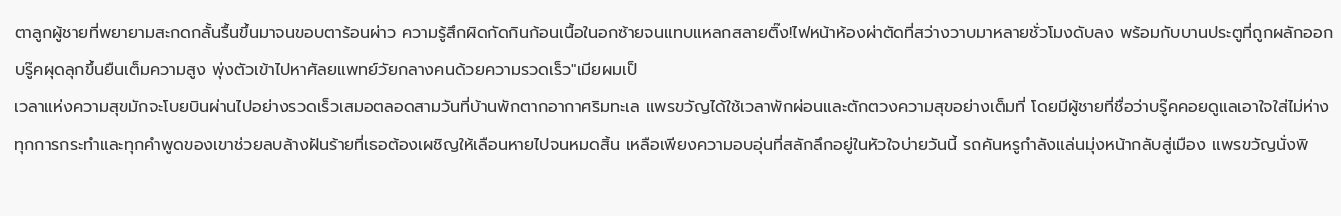ตาลูกผู้ชายที่พยายามสะกดกลั้นรื้นขึ้นมาจนขอบตาร้อนผ่าว ความรู้สึกผิดกัดกินก้อนเนื้อในอกซ้ายจนแทบแหลกสลายติ๊ง!ไฟหน้าห้องผ่าตัดที่สว่างวาบมาหลายชั่วโมงดับลง พร้อมกับบานประตูที่ถูกผลักออก บรู๊คผุดลุกขึ้นยืนเต็มความสูง พุ่งตัวเข้าไปหาศัลยแพทย์วัยกลางคนด้วยความรวดเร็ว"เมียผมเป็
เวลาแห่งความสุขมักจะโบยบินผ่านไปอย่างรวดเร็วเสมอตลอดสามวันที่บ้านพักตากอากาศริมทะเล แพรขวัญได้ใช้เวลาพักผ่อนและตักตวงความสุขอย่างเต็มที่ โดยมีผู้ชายที่ชื่อว่าบรู๊คคอยดูแลเอาใจใส่ไม่ห่าง ทุกการกระทำและทุกคำพูดของเขาช่วยลบล้างฝันร้ายที่เธอต้องเผชิญให้เลือนหายไปจนหมดสิ้น เหลือเพียงความอบอุ่นที่สลักลึกอยู่ในหัวใจบ่ายวันนี้ รถคันหรูกำลังแล่นมุ่งหน้ากลับสู่เมือง แพรขวัญนั่งพิ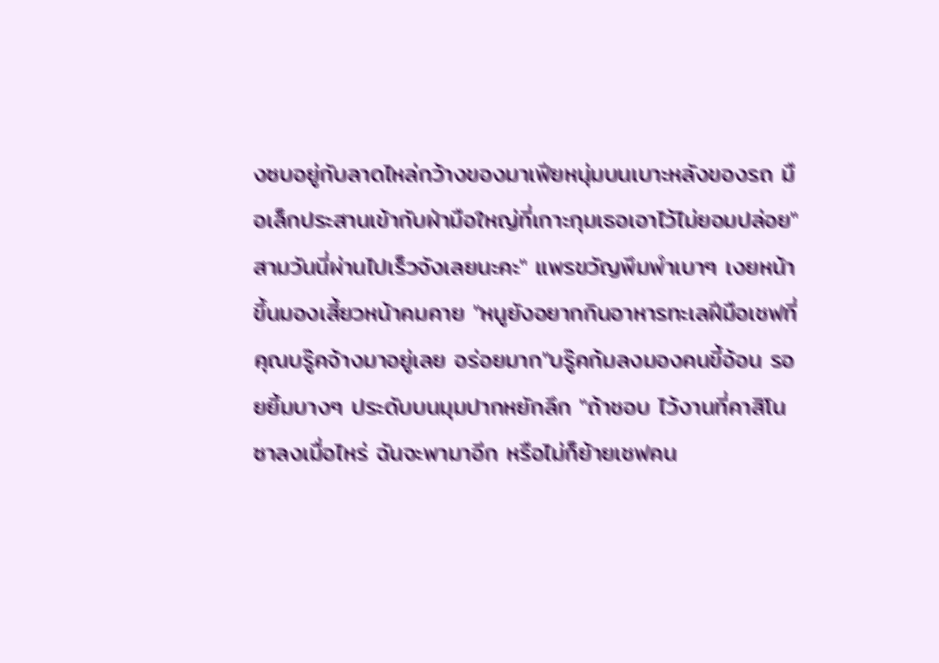งซบอยู่กับลาดไหล่กว้างของมาเฟียหนุ่มบนเบาะหลังของรถ มือเล็กประสานเข้ากับฝ่ามือใหญ่ที่เกาะกุมเธอเอาไว้ไม่ยอมปล่อย"สามวันนี่ผ่านไปเร็วจังเลยนะคะ" แพรขวัญพึมพำเบาๆ เงยหน้าขึ้นมองเสี้ยวหน้าคมคาย "หนูยังอยากกินอาหารทะเลฝีมือเชฟที่คุณบรู๊คจ้างมาอยู่เลย อร่อยมาก"บรู๊คก้มลงมองคนขี้อ้อน รอยยิ้มบางๆ ประดับบนมุมปากหยักลึก "ถ้าชอบ ไว้งานที่คาสิโนซาลงเมื่อไหร่ ฉันจะพามาอีก หรือไม่ก็ย้ายเชฟคน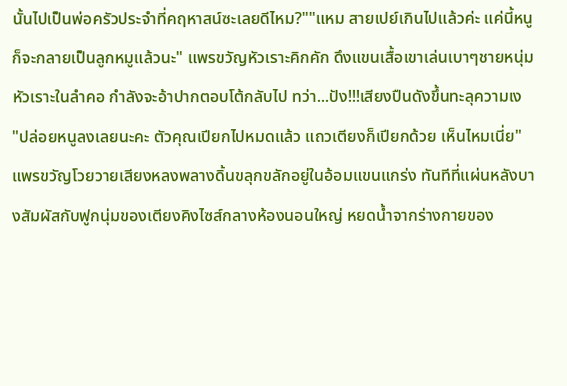นั้นไปเป็นพ่อครัวประจำที่คฤหาสน์ซะเลยดีไหม?""แหม สายเปย์เกินไปแล้วค่ะ แค่นี้หนูก็จะกลายเป็นลูกหมูแล้วนะ" แพรขวัญหัวเราะคิกคัก ดึงแขนเสื้อเขาเล่นเบาๆชายหนุ่มหัวเราะในลำคอ กำลังจะอ้าปากตอบโต้กลับไป ทว่า...ปัง!!!เสียงปืนดังขึ้นทะลุความเง
"ปล่อยหนูลงเลยนะคะ ตัวคุณเปียกไปหมดแล้ว แถวเตียงก็เปียกด้วย เห็นไหมเนี่ย"แพรขวัญโวยวายเสียงหลงพลางดิ้นขลุกขลักอยู่ในอ้อมแขนแกร่ง ทันทีที่แผ่นหลังบางสัมผัสกับฟูกนุ่มของเตียงคิงไซส์กลางห้องนอนใหญ่ หยดน้ำจากร่างกายของ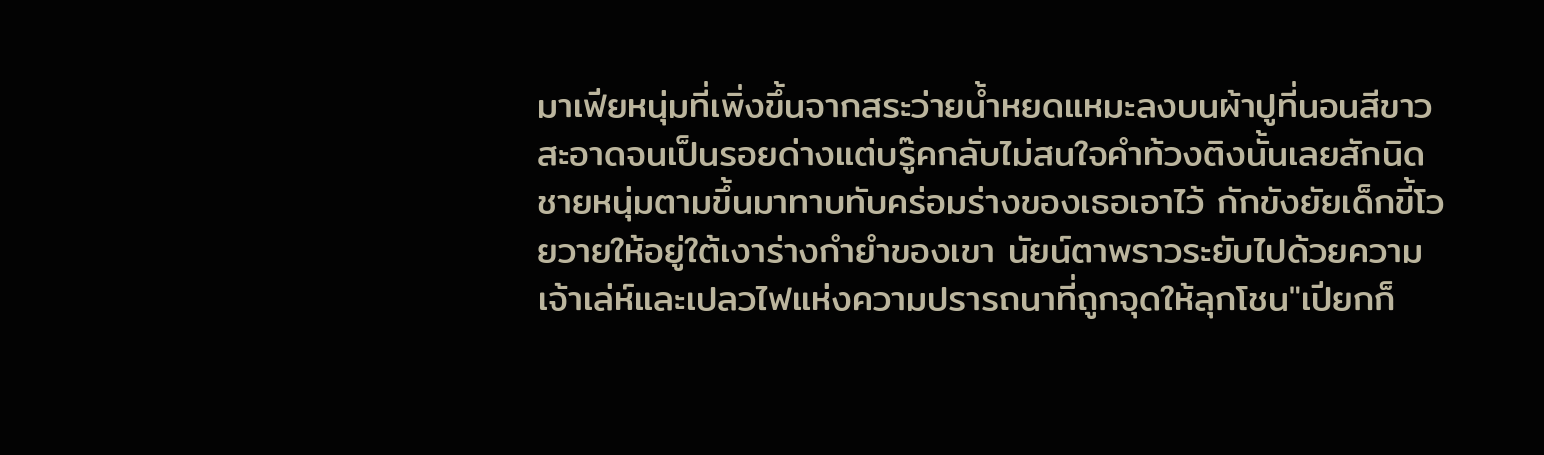มาเฟียหนุ่มที่เพิ่งขึ้นจากสระว่ายน้ำหยดแหมะลงบนผ้าปูที่นอนสีขาวสะอาดจนเป็นรอยด่างแต่บรู๊คกลับไม่สนใจคำท้วงติงนั้นเลยสักนิด ชายหนุ่มตามขึ้นมาทาบทับคร่อมร่างของเธอเอาไว้ กักขังยัยเด็กขี้โวยวายให้อยู่ใต้เงาร่างกำยำของเขา นัยน์ตาพราวระยับไปด้วยความเจ้าเล่ห์และเปลวไฟแห่งความปรารถนาที่ถูกจุดให้ลุกโชน"เปียกก็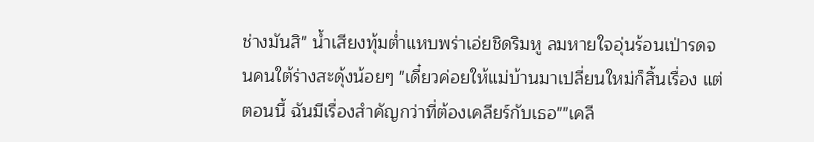ช่างมันสิ" น้ำเสียงทุ้มต่ำแหบพร่าเอ่ยชิดริมหู ลมหายใจอุ่นร้อนเป่ารดจนคนใต้ร่างสะดุ้งน้อยๆ "เดี๋ยวค่อยให้แม่บ้านมาเปลี่ยนใหม่ก็สิ้นเรื่อง แต่ตอนนี้ ฉันมีเรื่องสำคัญกว่าที่ต้องเคลียร์กับเธอ""เคลี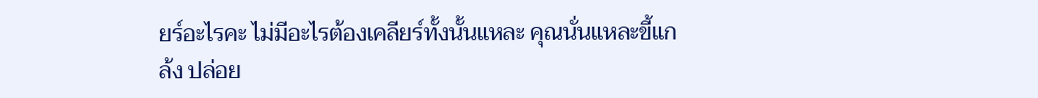ยร์อะไรคะ ไม่มีอะไรต้องเคลียร์ทั้งนั้นแหละ คุณนั่นแหละขี้แกล้ง ปล่อย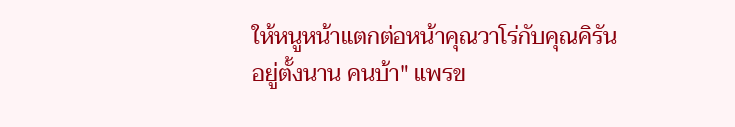ให้หนูหน้าแตกต่อหน้าคุณวาโร่กับคุณคิรันอยู่ตั้งนาน คนบ้า" แพรข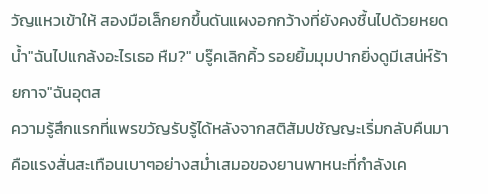วัญแหวเข้าให้ สองมือเล็กยกขึ้นดันแผงอกกว้างที่ยังคงชื้นไปด้วยหยดน้ำ"ฉันไปแกล้งอะไรเธอ หืม?" บรู๊คเลิกคิ้ว รอยยิ้มมุมปากยิ่งดูมีเสน่ห์ร้ายกาจ"ฉันอุตส
ความรู้สึกแรกที่แพรขวัญรับรู้ได้หลังจากสติสัมปชัญญะเริ่มกลับคืนมา คือแรงสั่นสะเทือนเบาๆอย่างสม่ำเสมอของยานพาหนะที่กำลังเค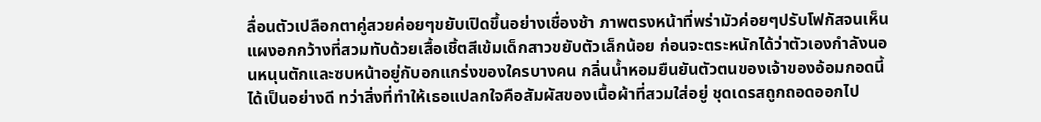ลื่อนตัวเปลือกตาคู่สวยค่อยๆขยับเปิดขึ้นอย่างเชื่องช้า ภาพตรงหน้าที่พร่ามัวค่อยๆปรับโฟกัสจนเห็นแผงอกกว้างที่สวมทับด้วยเสื้อเชิ้ตสีเข้มเด็กสาวขยับตัวเล็กน้อย ก่อนจะตระหนักได้ว่าตัวเองกำลังนอนหนุนตักและซบหน้าอยู่กับอกแกร่งของใครบางคน กลิ่นน้ำหอมยืนยันตัวตนของเจ้าของอ้อมกอดนี้ได้เป็นอย่างดี ทว่าสิ่งที่ทำให้เธอแปลกใจคือสัมผัสของเนื้อผ้าที่สวมใส่อยู่ ชุดเดรสถูกถอดออกไป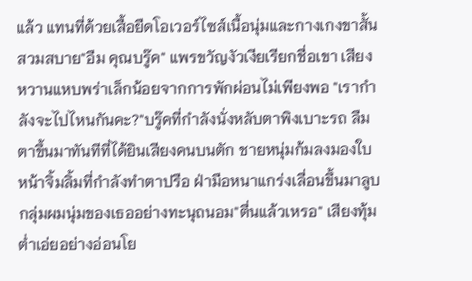แล้ว แทนที่ด้วยเสื้อยืดโอเวอร์ไซส์เนื้อนุ่มและกางเกงขาสั้นสวมสบาย"อืม คุณบรู๊ค" แพรขวัญงัวเงียเรียกชื่อเขา เสียงหวานแหบพร่าเล็กน้อยจากการพักผ่อนไม่เพียงพอ "เรากำลังจะไปไหนกันคะ?"บรู๊คที่กำลังนั่งหลับตาพิงเบาะรถ ลืมตาขึ้นมาทันทีที่ได้ยินเสียงคนบนตัก ชายหนุ่มก้มลงมองใบหน้าจิ้มลิ้มที่กำลังทำตาปรือ ฝ่ามือหนาแกร่งเลื่อนขึ้นมาลูบกลุ่มผมนุ่มของเธออย่างทะนุถนอม"ตื่นแล้วเหรอ" เสียงทุ้มต่ำเอ่ยอย่างอ่อนโย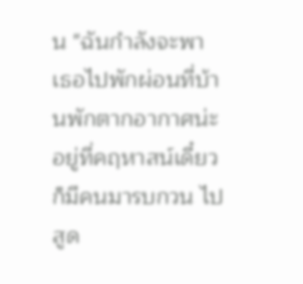น "ฉันกำลังจะพาเธอไปพักผ่อนที่บ้านพักตากอากาศน่ะ อยู่ที่คฤหาสน์เดี๋ยวก็มีคนมารบกวน ไปสูด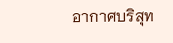อากาศบริสุท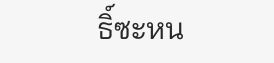ธิ์ซะหน